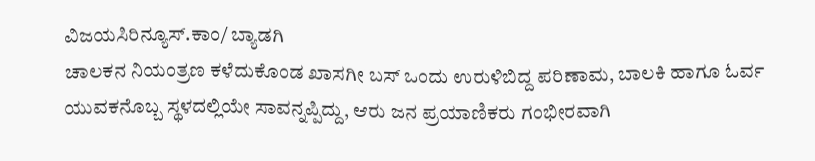ವಿಜಯಸಿರಿನ್ಯೂಸ್.ಕಾಂ/ ಬ್ಯಾಡಗಿ
ಚಾಲಕನ ನಿಯಂತ್ರಣ ಕಳೆದುಕೊಂಡ ಖಾಸಗೀ ಬಸ್ ಒಂದು ಉರುಳಿಬಿದ್ದ ಪರಿಣಾಮ, ಬಾಲಕಿ ಹಾಗೂ ಓರ್ವ ಯುವಕನೊಬ್ಬ ಸ್ಥಳದಲ್ಲಿಯೇ ಸಾವನ್ನಪ್ಪಿದ್ದು, ಆರು ಜನ ಪ್ರಯಾಣಿಕರು ಗಂಭೀರವಾಗಿ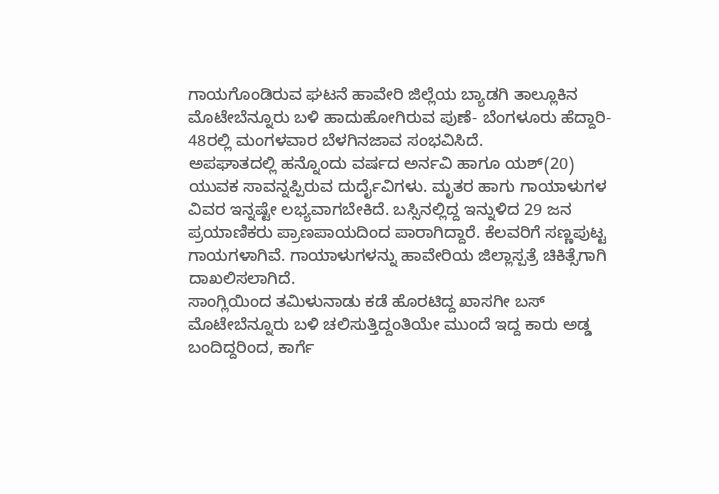ಗಾಯಗೊಂಡಿರುವ ಘಟನೆ ಹಾವೇರಿ ಜಿಲ್ಲೆಯ ಬ್ಯಾಡಗಿ ತಾಲ್ಲೂಕಿನ ಮೊಟೇಬೆನ್ನೂರು ಬಳಿ ಹಾದುಹೋಗಿರುವ ಪುಣೆ- ಬೆಂಗಳೂರು ಹೆದ್ದಾರಿ- 48ರಲ್ಲಿ ಮಂಗಳವಾರ ಬೆಳಗಿನಜಾವ ಸಂಭವಿಸಿದೆ.
ಅಪಘಾತದಲ್ಲಿ ಹನ್ನೊಂದು ವರ್ಷದ ಅರ್ನವಿ ಹಾಗೂ ಯಶ್(20) ಯುವಕ ಸಾವನ್ನಪ್ಪಿರುವ ದುರ್ದೈವಿಗಳು. ಮೃತರ ಹಾಗು ಗಾಯಾಳುಗಳ ವಿವರ ಇನ್ನಷ್ಟೇ ಲಭ್ಯವಾಗಬೇಕಿದೆ. ಬಸ್ಸಿನಲ್ಲಿದ್ದ ಇನ್ನುಳಿದ 29 ಜನ ಪ್ರಯಾಣಿಕರು ಪ್ರಾಣಪಾಯದಿಂದ ಪಾರಾಗಿದ್ದಾರೆ. ಕೆಲವರಿಗೆ ಸಣ್ಣಪುಟ್ಟ ಗಾಯಗಳಾಗಿವೆ. ಗಾಯಾಳುಗಳನ್ನು ಹಾವೇರಿಯ ಜಿಲ್ಲಾಸ್ಪತ್ರೆ ಚಿಕಿತ್ಸೆಗಾಗಿ ದಾಖಲಿಸಲಾಗಿದೆ.
ಸಾಂಗ್ಲಿಯಿಂದ ತಮಿಳುನಾಡು ಕಡೆ ಹೊರಟಿದ್ದ ಖಾಸಗೀ ಬಸ್ ಮೊಟೇಬೆನ್ನೂರು ಬಳಿ ಚಲಿಸುತ್ತಿದ್ದಂತಿಯೇ ಮುಂದೆ ಇದ್ದ ಕಾರು ಅಡ್ಡ ಬಂದಿದ್ದರಿಂದ, ಕಾರ್ಗೆ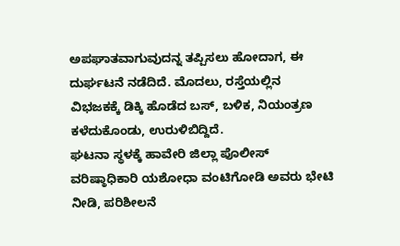ಅಪಘಾತವಾಗುವುದನ್ನ ತಪ್ಪಿಸಲು ಹೋದಾಗ, ಈ ದುರ್ಘಟನೆ ನಡೆದಿದೆ. ಮೊದಲು, ರಸ್ತೆಯಲ್ಲಿನ ವಿಭಜಕಕ್ಕೆ ಡಿಕ್ಕಿ ಹೊಡೆದ ಬಸ್, ಬಳಿಕ, ನಿಯಂತ್ರಣ ಕಳೆದುಕೊಂಡು, ಉರುಳಿಬಿದ್ದಿದೆ.
ಘಟನಾ ಸ್ಥಳಕ್ಕೆ ಹಾವೇರಿ ಜಿಲ್ಲಾ ಪೊಲೀಸ್ ವರಿಷ್ಠಾಧಿಕಾರಿ ಯಶೋಧಾ ವಂಟಿಗೋಡಿ ಅವರು ಭೇಟಿ ನೀಡಿ, ಪರಿಶೀಲನೆ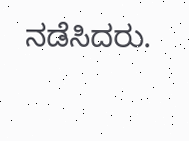ನಡೆಸಿದರು.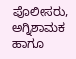ಪೊಲೀಸರು, ಅಗ್ನಿಶಾಮಕ ಹಾಗೂ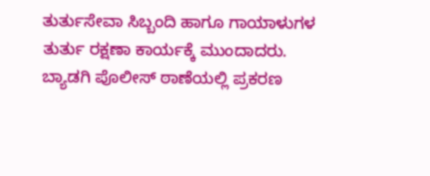ತುರ್ತುಸೇವಾ ಸಿಬ್ಬಂದಿ ಹಾಗೂ ಗಾಯಾಳುಗಳ ತುರ್ತು ರಕ್ಷಣಾ ಕಾರ್ಯಕ್ಕೆ ಮುಂದಾದರು. ಬ್ಯಾಡಗಿ ಪೊಲೀಸ್ ಠಾಣೆಯಲ್ಲಿ ಪ್ರಕರಣ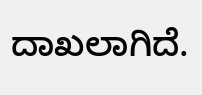ದಾಖಲಾಗಿದೆ.